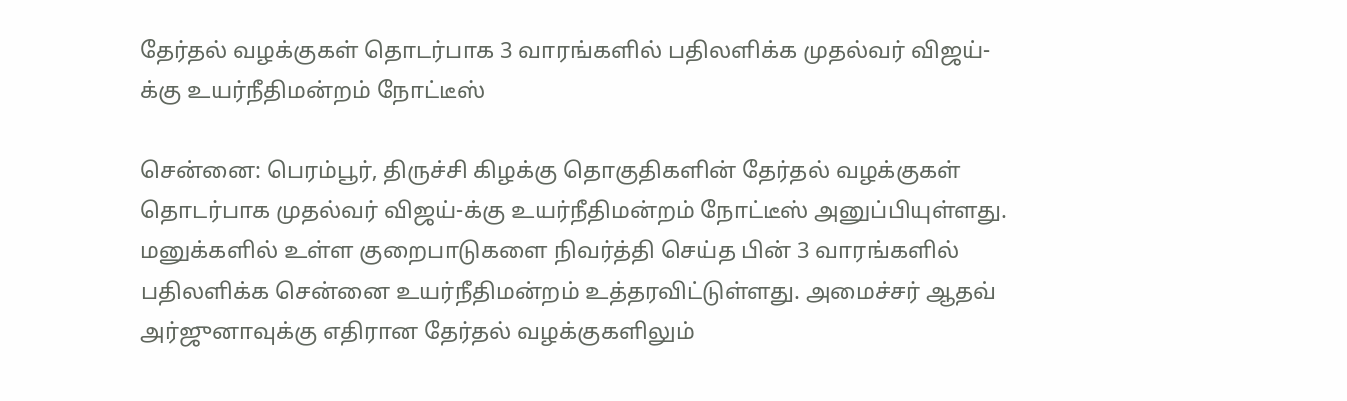தேர்தல் வழக்குகள் தொடர்பாக 3 வாரங்களில் பதிலளிக்க முதல்வர் விஜய்-க்கு உயர்நீதிமன்றம் நோட்டீஸ்

சென்னை: பெரம்பூர், திருச்சி கிழக்கு தொகுதிகளின் தேர்தல் வழக்குகள் தொடர்பாக முதல்வர் விஜய்-க்கு உயர்நீதிமன்றம் நோட்டீஸ் அனுப்பியுள்ளது. மனுக்களில் உள்ள குறைபாடுகளை நிவர்த்தி செய்த பின் 3 வாரங்களில் பதிலளிக்க சென்னை உயர்நீதிமன்றம் உத்தரவிட்டுள்ளது. அமைச்சர் ஆதவ் அர்ஜுனாவுக்கு எதிரான தேர்தல் வழக்குகளிலும்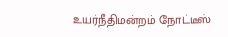உயர்நீதிமன்றம் நோட்டீஸ்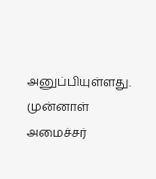அனுப்பியுள்ளது. முன்னாள் அமைச்சர்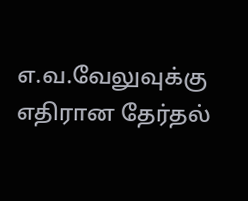எ.வ.வேலுவுக்கு எதிரான தேர்தல்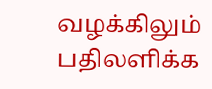வழக்கிலும் பதிலளிக்க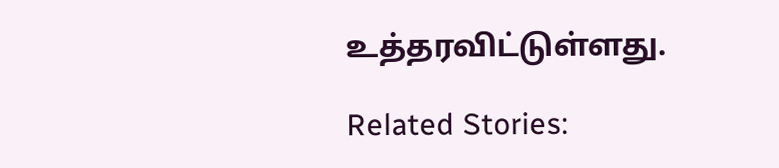உத்தரவிட்டுள்ளது.

Related Stories: